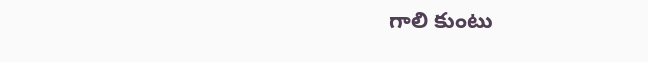గాలి కుంటు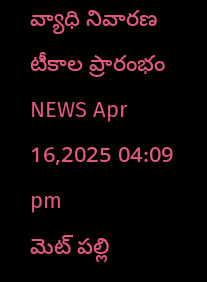వ్యాధి నివారణ టీకాల ప్రారంభం
NEWS Apr 16,2025 04:09 pm
మెట్ పల్లి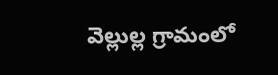వెల్లుల్ల గ్రామంలో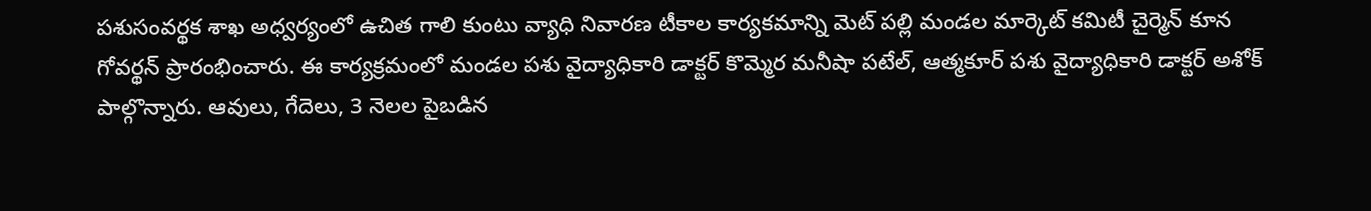పశుసంవర్థక శాఖ అధ్వర్యంలో ఉచిత గాలి కుంటు వ్యాధి నివారణ టీకాల కార్యకమాన్ని మెట్ పల్లి మండల మార్కెట్ కమిటీ చైర్మెన్ కూన గోవర్థన్ ప్రారంభించారు. ఈ కార్యక్రమంలో మండల పశు వైద్యాధికారి డాక్టర్ కొమ్మెర మనీషా పటేల్, ఆత్మకూర్ పశు వైద్యాధికారి డాక్టర్ అశోక్ పాల్గొన్నారు. ఆవులు, గేదెలు, 3 నెలల పైబడిన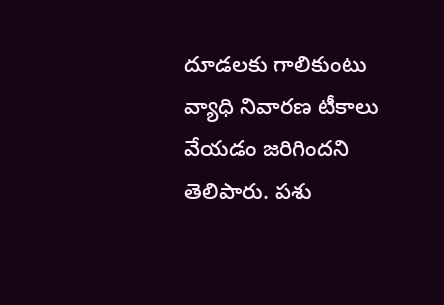దూడలకు గాలికుంటు వ్యాధి నివారణ టీకాలు వేయడం జరిగిందని తెలిపారు. పశు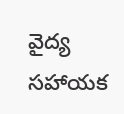వైద్య సహాయక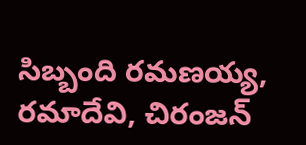సిబ్బంది రమణయ్య, రమాదేవి, చిరంజన్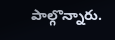పాల్గొన్నారు.